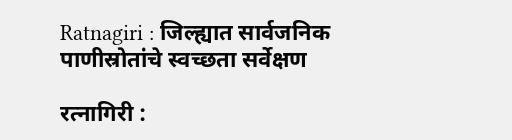Ratnagiri : जिल्ह्यात सार्वजनिक पाणीस्रोतांचे स्वच्छता सर्वेक्षण

रत्नागिरी :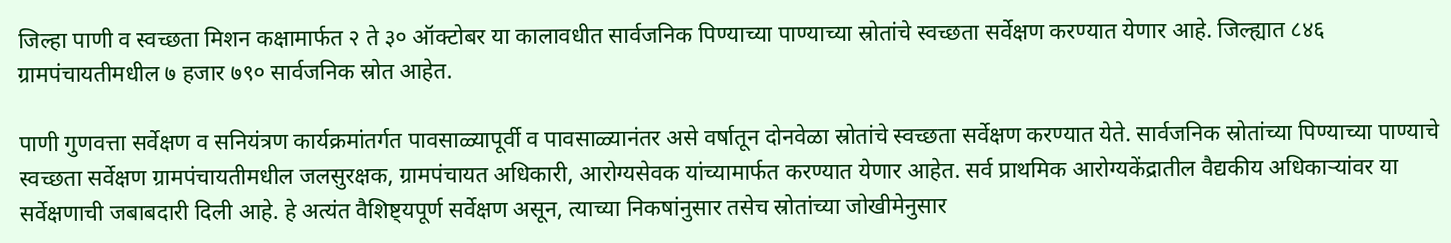जिल्हा पाणी व स्वच्छता मिशन कक्षामार्फत २ ते ३० ऑक्टोबर या कालावधीत सार्वजनिक पिण्याच्या पाण्याच्या स्रोतांचे स्वच्छता सर्वेक्षण करण्यात येणार आहे. जिल्ह्यात ८४६ ग्रामपंचायतीमधील ७ हजार ७९० सार्वजनिक स्रोत आहेत.

पाणी गुणवत्ता सर्वेक्षण व सनियंत्रण कार्यक्रमांतर्गत पावसाळ्यापूर्वी व पावसाळ्यानंतर असे वर्षातून दोनवेळा स्रोतांचे स्वच्छता सर्वेक्षण करण्यात येते. सार्वजनिक स्रोतांच्या पिण्याच्या पाण्याचे स्वच्छता सर्वेक्षण ग्रामपंचायतीमधील जलसुरक्षक, ग्रामपंचायत अधिकारी, आरोग्यसेवक यांच्यामार्फत करण्यात येणार आहेत. सर्व प्राथमिक आरोग्यकेंद्रातील वैद्यकीय अधिकाऱ्यांवर या सर्वेक्षणाची जबाबदारी दिली आहे. हे अत्यंत वैशिष्ट्यपूर्ण सर्वेक्षण असून, त्याच्या निकषांनुसार तसेच स्रोतांच्या जोखीमेनुसार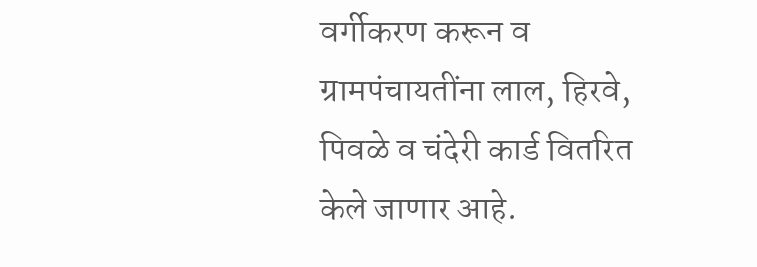वर्गीकरण करून व ग्रामपंचायतींना लाल, हिरवे, पिवळे व चंदेरी कार्ड वितरित केले जाणार आहे.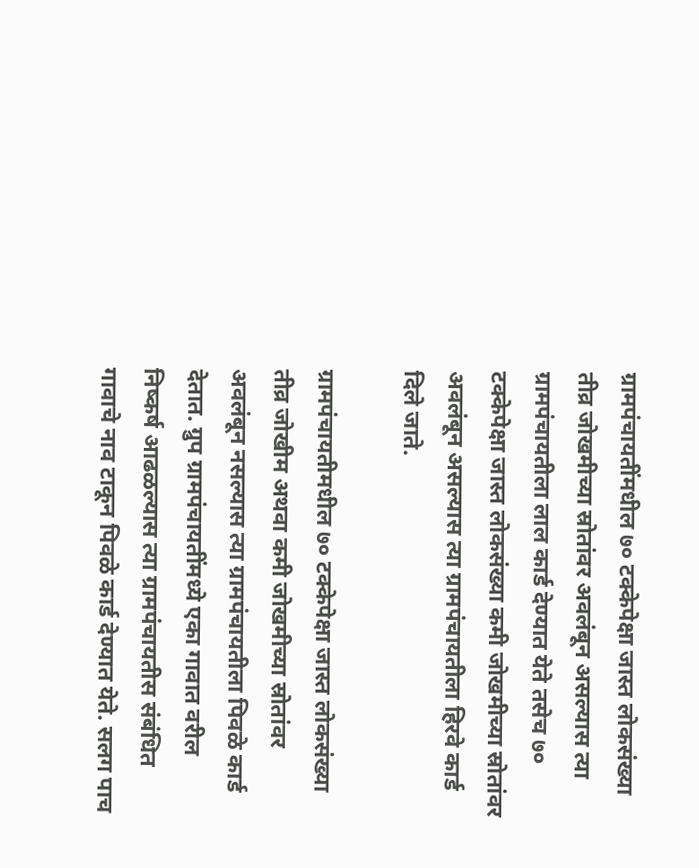ग्रामपंचायतींमधील ७० टक्केपेक्षा जास्त लोकसंख्या तीव्र जोखमीच्या स्रोतांवर अवलंबून असल्यास त्या ग्रामपंचायतीला लाल कार्ड देण्यात येते तसेच ७० टक्केपेक्षा जास्त लोकसंख्या कमी जोखमीच्या स्रोतांवर अवलंबून असल्यास त्या ग्रामपंचायतीला हिरवे कार्ड दिले जाते.

ग्रामपंचायतीमधील ७० टक्केपेक्षा जास्त लोकसंख्या तीव्र जोखीम अथवा कमी जोखमीच्या स्रोतांवर अवलंबून नसल्यास त्या ग्रामपंचायतीला पिवळे कार्ड देतात. ग्रुप ग्रामपंचायतींमध्ये एका गावात वरील निष्कर्ष आढळल्यास त्या ग्रामपंचायतीस संबंधित गावाचे नाव टाकून पिवळे कार्ड देण्यात येते. सलग पाच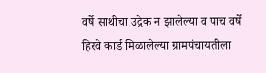वर्षे साथीचा उद्रेक न झालेल्या व पाच वर्षे हिरवे कार्ड मिळालेल्या ग्रामपंचायतीला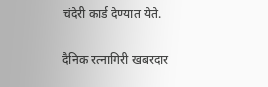चंदेरी कार्ड देण्यात येते.

दैनिक रत्नागिरी खबरदार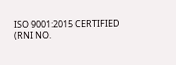ISO 9001:2015 CERTIFIED
(RNI NO.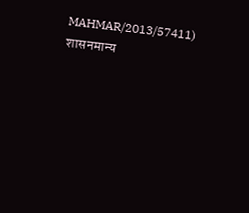MAHMAR/2013/57411)
शासनमान्य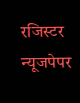रजिस्टर न्यूजपेपर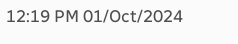12:19 PM 01/Oct/2024